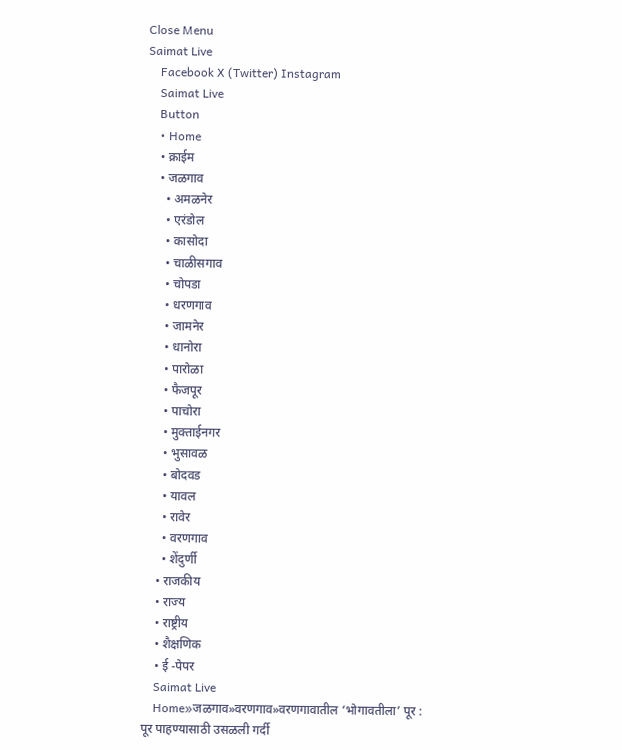Close Menu
Saimat Live
    Facebook X (Twitter) Instagram
    Saimat Live
    Button
    • Home
    • क्राईम
    • जळगाव
      • अमळनेर
      • एरंडोल
      • कासोदा
      • चाळीसगाव
      • चोपडा
      • धरणगाव
      • जामनेर
      • धानोरा
      • पारोळा
      • फैजपूर
      • पाचोरा
      • मुक्ताईनगर
      • भुसावळ
      • बोदवड
      • यावल
      • रावेर
      • वरणगाव
      • शेंदुर्णी
    • राजकीय
    • राज्य
    • राष्ट्रीय
    • शैक्षणिक
    • ई -पेपर
    Saimat Live
    Home»जळगाव»वरणगाव»वरणगावातील ‘भोगावतीला’ पूर : पूर पाहण्यासाठी उसळली गर्दी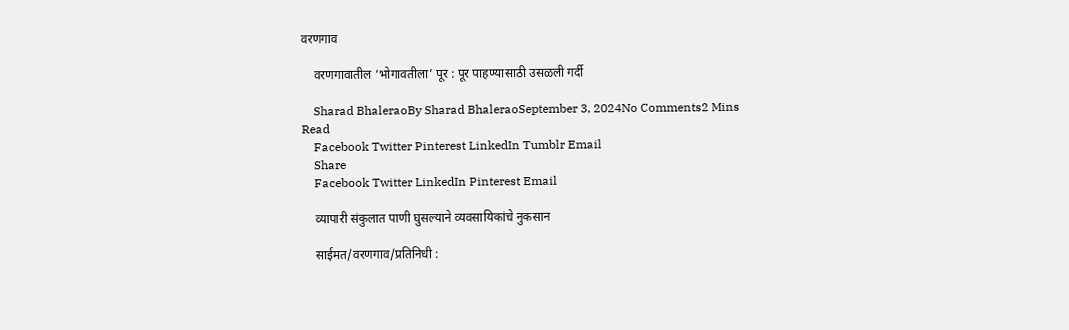वरणगाव

    वरणगावातील ‘भोगावतीला’ पूर : पूर पाहण्यासाठी उसळली गर्दी

    Sharad BhaleraoBy Sharad BhaleraoSeptember 3, 2024No Comments2 Mins Read
    Facebook Twitter Pinterest LinkedIn Tumblr Email
    Share
    Facebook Twitter LinkedIn Pinterest Email

    व्यापारी संकुलात पाणी घुसल्याने व्यवसायिकांचे नुकसान

    साईमत/वरणगाव/प्रतिनिधी :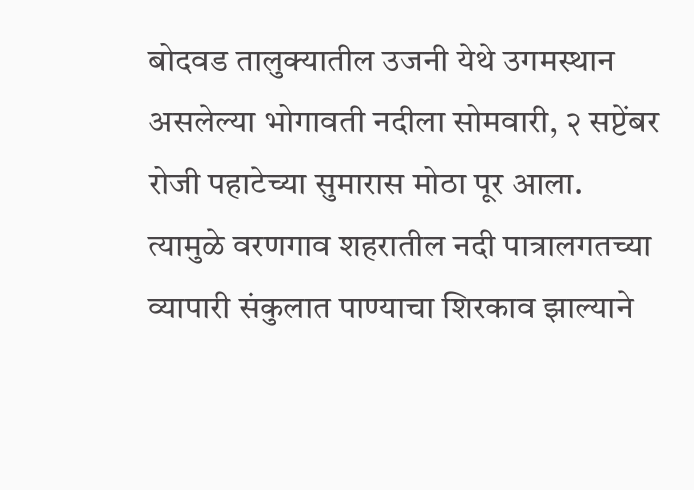बोदवड तालुक्यातील उजनी येथे उगमस्थान असलेल्या भोगावती नदीला सोमवारी, २ सप्टेंबर रोजी पहाटेच्या सुमारास मोठा पूर आला. त्यामुळे वरणगाव शहरातील नदी पात्रालगतच्या व्यापारी संकुलात पाण्याचा शिरकाव झाल्याने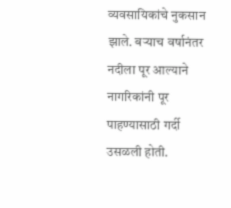व्यवसायिकांचे नुकसान झाले. बऱ्याच वर्षानंतर नदीला पूर आल्याने नागरिकांनी पूर पाहण्यासाठी गर्दी उसळली होती.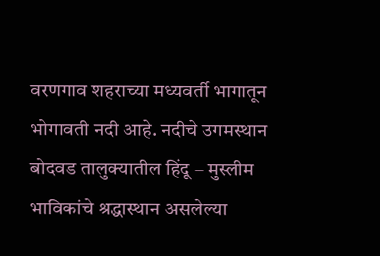वरणगाव शहराच्या मध्यवर्ती भागातून भोगावती नदी आहे. नदीचे उगमस्थान बोदवड तालुक्यातील हिंदू – मुस्लीम भाविकांचे श्रद्धास्थान असलेल्या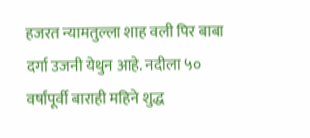हजरत न्यामतुल्ला शाह वली पिर बाबा दर्गा उजनी येथुन आहे. नदीला ५० वर्षांपूर्वी बाराही महिने शुद्ध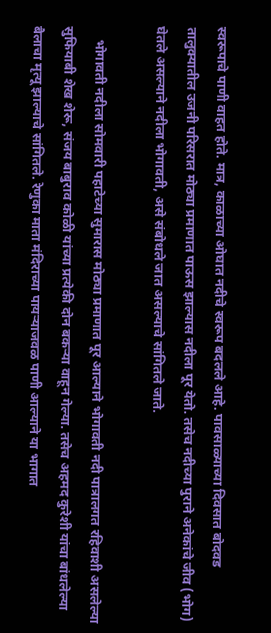स्वरूपाचे पाणी वाहत होते. मात्र, काळाच्या ओघात नदीचे स्वरूप बदलले आहे. पावसाळ्याच्या दिवसात बोदवड तालुक्यातील उजनी परिसरात मोठ्या प्रमाणात पाऊस झाल्यास नदीला पूर येतो. तसेच नदीच्या पुराने अनेकांचे जीव (भोग) घेतले असल्याने नदीला भोगावती, असे संबोधले जात असल्याचे सांगितले जाते.

    भोगावती नदीला सोमवारी पहाटेच्या सुमारास मोठ्या प्रमाणात पूर आल्याने भोगावती नदी पात्रालगत रहिवाशी असलेल्या सुफियाबी शेख शेरू, संजय बाबुराव कोळी यांच्या प्रत्येकी दोन बकऱ्या वाहून गेल्या. तसेच अहमद कुरेशी यांचा बांधलेल्या बैलाचा मृत्यू झाल्याचे सांगितले. रेणुका माता मंदिराच्या पायऱ्याजवळ पाणी आल्याने या भागात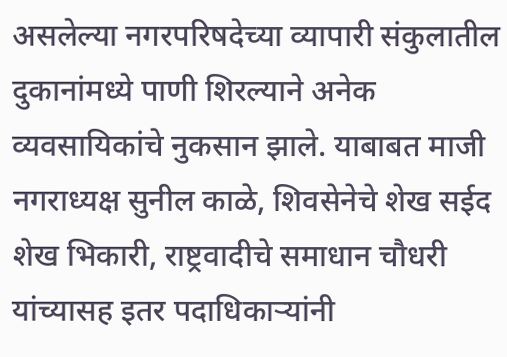असलेल्या नगरपरिषदेच्या व्यापारी संकुलातील दुकानांमध्ये पाणी शिरल्याने अनेक व्यवसायिकांचे नुकसान झाले. याबाबत माजी नगराध्यक्ष सुनील काळे, शिवसेनेचे शेख सईद शेख भिकारी, राष्ट्रवादीचे समाधान चौधरी यांच्यासह इतर पदाधिकाऱ्यांनी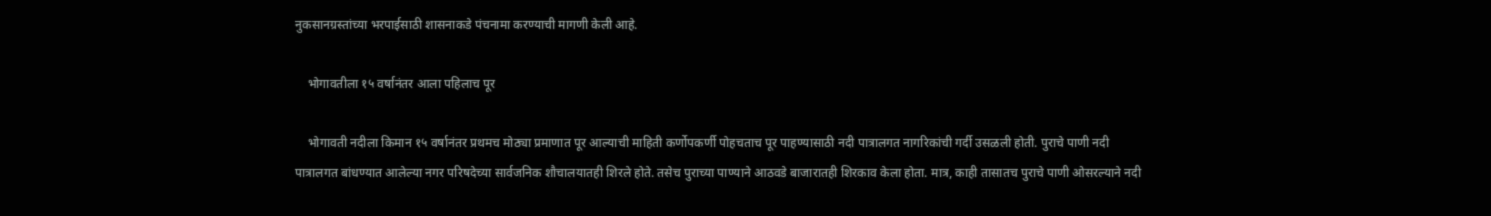नुकसानग्रस्तांच्या भरपाईसाठी शासनाकडे पंचनामा करण्याची मागणी केली आहे.

    भोगावतीला १५ वर्षानंतर आला पहिलाच पूर

    भोगावती नदीला किमान १५ वर्षानंतर प्रथमच मोठ्या प्रमाणात पूर आल्याची माहिती कर्णोपकर्णी पोहचताच पूर पाहण्यासाठी नदी पात्रालगत नागरिकांची गर्दी उसळली होती. पुराचे पाणी नदी पात्रालगत बांधण्यात आलेल्या नगर परिषदेच्या सार्वजनिक शौचालयातही शिरले होते. तसेच पुराच्या पाण्याने आठवडे बाजारातही शिरकाव केला होता. मात्र, काही तासातच पुराचे पाणी ओसरल्याने नदी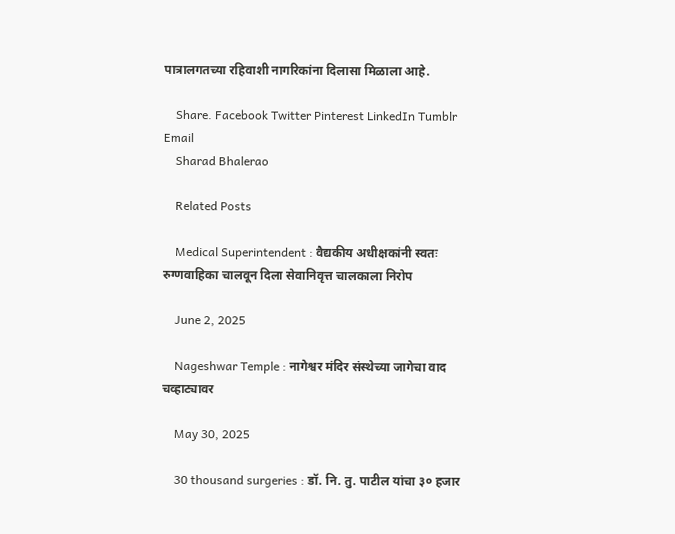पात्रालगतच्या रहिवाशी नागरिकांना दिलासा मिळाला आहे.

    Share. Facebook Twitter Pinterest LinkedIn Tumblr Email
    Sharad Bhalerao

    Related Posts

    Medical Superintendent : वैद्यकीय अधीक्षकांनी स्वतः रुग्णवाहिका चालवून दिला सेवानिवृत्त चालकाला निरोप

    June 2, 2025

    Nageshwar Temple : नागेश्वर मंदिर संस्थेच्या जागेचा वाद चव्हाट्यावर

    May 30, 2025

    30 thousand surgeries : डॉ. नि. तु. पाटील यांचा ३० हजार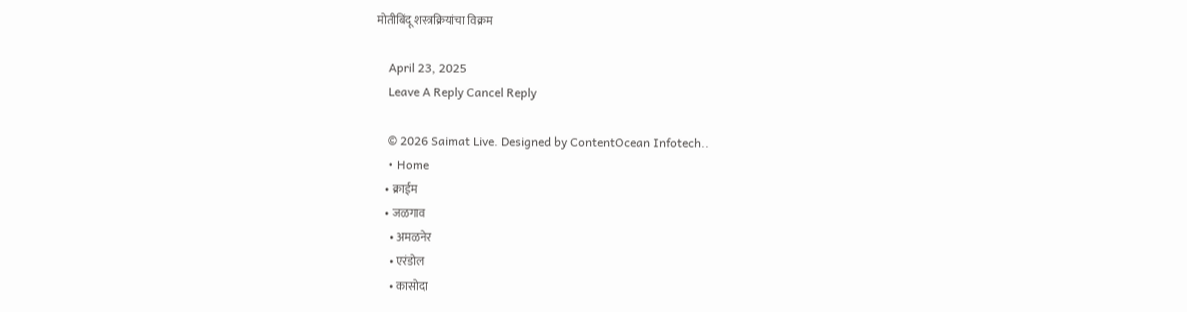मोतीबिंदू शस्त्रक्रियांचा विक्रम

    April 23, 2025
    Leave A Reply Cancel Reply

    © 2026 Saimat Live. Designed by ContentOcean Infotech..
    • Home
    • क्राईम
    • जळगाव
      • अमळनेर
      • एरंडोल
      • कासोदा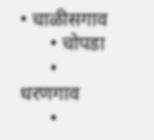• चाळीसगाव
      • चोपडा
      • धरणगाव
      •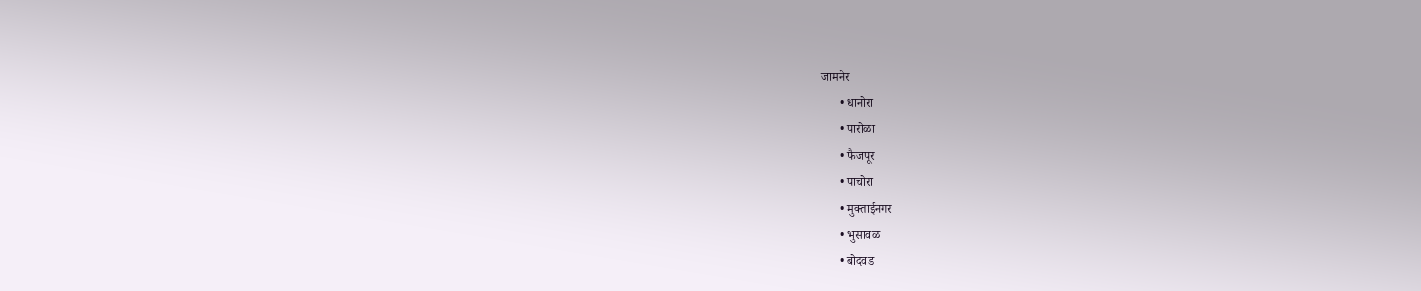जामनेर
      • धानोरा
      • पारोळा
      • फैजपूर
      • पाचोरा
      • मुक्ताईनगर
      • भुसावळ
      • बोदवड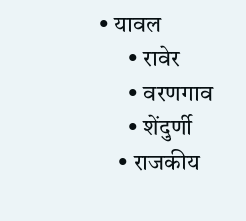• यावल
      • रावेर
      • वरणगाव
      • शेंदुर्णी
    • राजकीय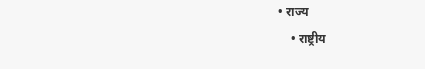• राज्य
    • राष्ट्रीय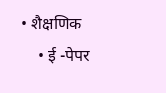• शैक्षणिक
    • ई -पेपर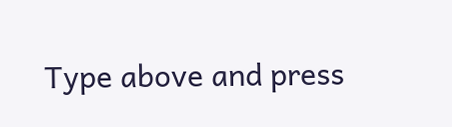Type above and press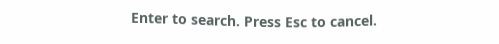Enter to search. Press Esc to cancel.